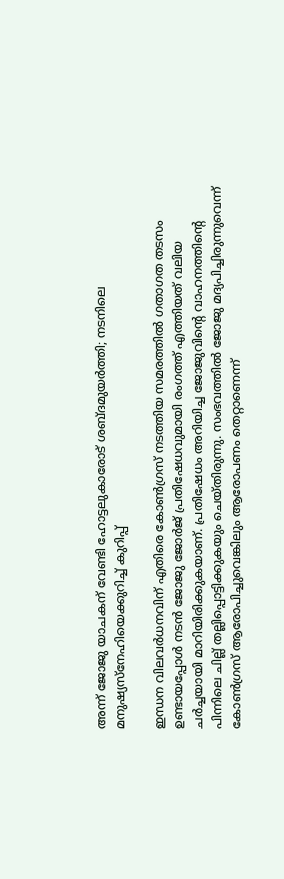അന്ന് ജോജു യാചകന് വേണ്ടി ഹോട്ടലുകാരോട് ശബ്ദമുയര്‍ത്തി; നടനിലെ മനുഷ്യസ്‌നേഹിയെക്കുറിച്ച് കുറിപ്പ്

ഇന്ധന വിലവര്‍ധനവിന് എതിരെ കോണ്‍ഗ്രസ് നടത്തിയ സമരത്തില്‍ ഗതാഗത തടസം ഉണ്ടായപ്പോള്‍ നടന്‍ ജോജു ജോര്‍ജ് പ്രതിഷേധവുമായി രംഗത്ത് എത്തിയത് വലിയ ചര്‍ച്ചയായി മാറിയിരിക്കുകയാണ്. പ്രതിഷേധം അറിയിച്ച ജോജുവിന്റെ വാഹനത്തിന്റെ പിന്നിലെ ചില്ല് തല്ലിപ്പൊട്ടിക്കുകയും ചെയ്തിരുന്നു. സംഭവത്തില്‍ ജോജു മദ്യപിച്ചിരുന്നുവെന്ന് കോണ്‍ഗ്രസ് ആരോപിച്ചുവെങ്കിലും ആരോപണം തെറ്റാണെന്ന്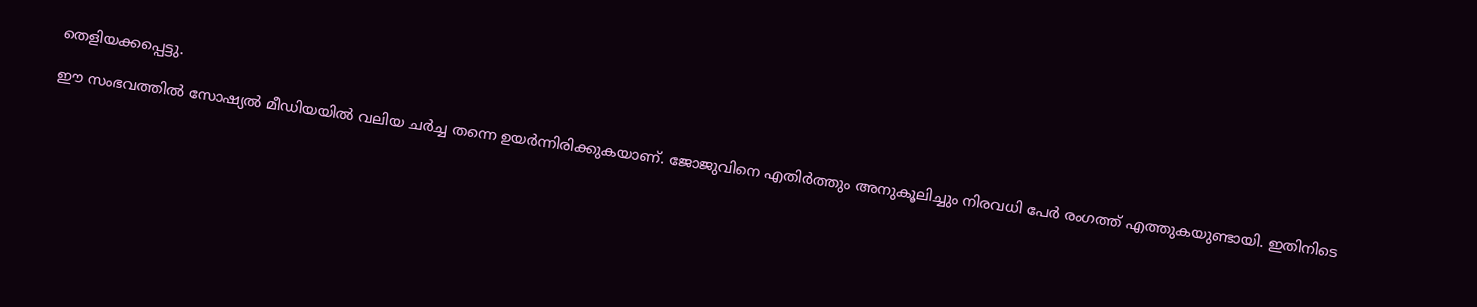തെളിയക്കപ്പെട്ടു.

ഈ സംഭവത്തില്‍ സോഷ്യല്‍ മീഡിയയില്‍ വലിയ ചര്‍ച്ച തന്നെ ഉയര്‍ന്നിരിക്കുകയാണ്. ജോജുവിനെ എതിര്‍ത്തും അനുകൂലിച്ചും നിരവധി പേര്‍ രംഗത്ത് എത്തുകയുണ്ടായി. ഇതിനിടെ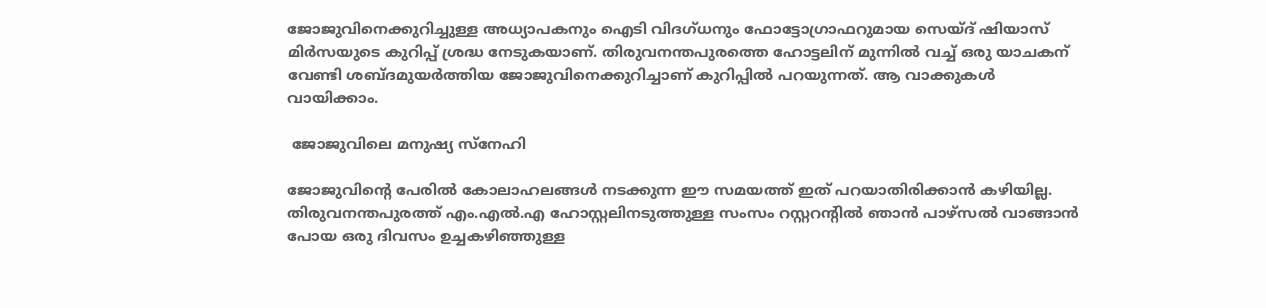ജോജുവിനെക്കുറിച്ചുള്ള അധ്യാപകനും ഐടി വിദഗ്ധനും ഫോട്ടോഗ്രാഫറുമായ സെയ്ദ് ഷിയാസ് മിര്‍സയുടെ കുറിപ്പ് ശ്രദ്ധ നേടുകയാണ്. തിരുവനന്തപുരത്തെ ഹോട്ടലിന് മുന്നില്‍ വച്ച് ഒരു യാചകന് വേണ്ടി ശബ്ദമുയര്‍ത്തിയ ജോജുവിനെക്കുറിച്ചാണ് കുറിപ്പില്‍ പറയുന്നത്. ആ വാക്കുകള്‍ വായിക്കാം.

 ജോജുവിലെ മനുഷ്യ സ്‌നേഹി

ജോജുവിന്റെ പേരില്‍ കോലാഹലങ്ങള്‍ നടക്കുന്ന ഈ സമയത്ത് ഇത് പറയാതിരിക്കാന്‍ കഴിയില്ല. തിരുവനന്തപുരത്ത് എം.എല്‍.എ ഹോസ്റ്റലിനടുത്തുള്ള സംസം റസ്റ്ററന്റില്‍ ഞാന്‍ പാഴ്‌സല്‍ വാങ്ങാന്‍ പോയ ഒരു ദിവസം ഉച്ചകഴിഞ്ഞുള്ള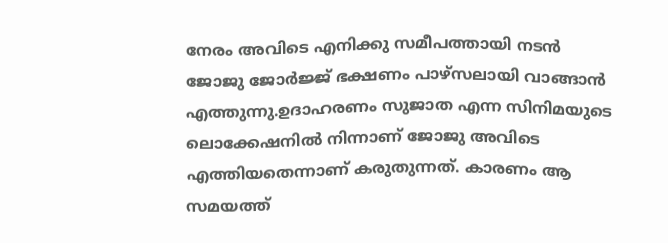നേരം അവിടെ എനിക്കു സമീപത്തായി നടന്‍ ജോജു ജോര്‍ജ്ജ് ഭക്ഷണം പാഴ്സലായി വാങ്ങാന്‍ എത്തുന്നു.ഉദാഹരണം സുജാത എന്ന സിനിമയുടെ ലൊക്കേഷനില്‍ നിന്നാണ് ജോജു അവിടെ എത്തിയതെന്നാണ് കരുതുന്നത്. കാരണം ആ സമയത്ത്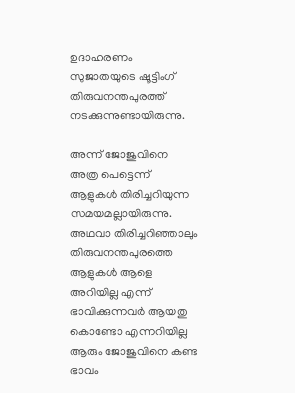ഉദാഹരണം സുജാതയുടെ ഷൂട്ടിംഗ് തിരുവനന്തപുരത്ത് നടക്കുന്നുണ്ടായിരുന്നു.

അന്ന് ജോജുവിനെ അത്ര പെട്ടെന്ന് ആളുകള്‍ തിരിച്ചറിയുന്ന സമയമല്ലായിരുന്നു. അഥവാ തിരിച്ചറിഞ്ഞാലും തിരുവനന്തപുരത്തെ ആളുകള്‍ ആളെ അറിയില്ല എന്ന് ഭാവിക്കുന്നവര്‍ ആയതു കൊണ്ടോ എന്നറിയില്ല ആരും ജോജുവിനെ കണ്ട ഭാവം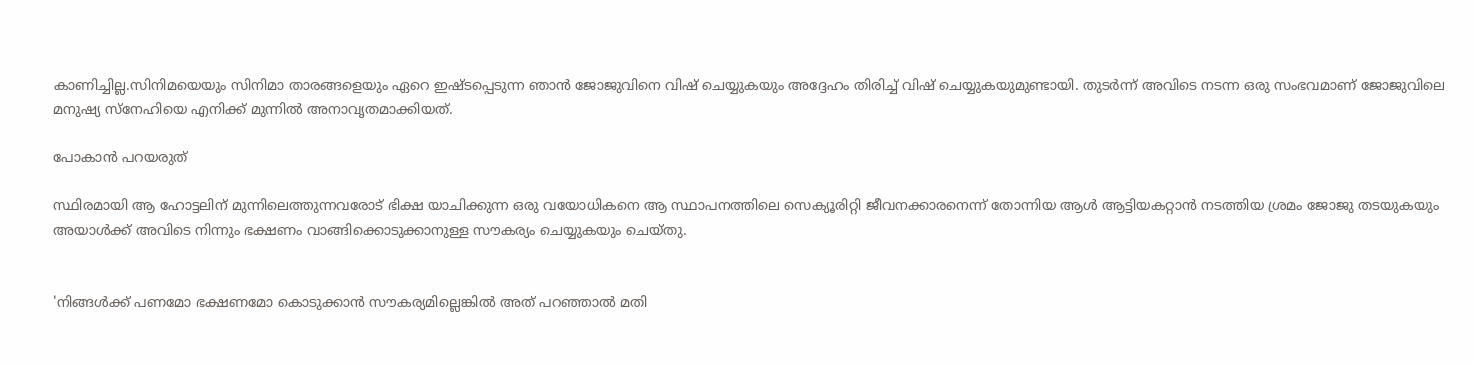കാണിച്ചില്ല.സിനിമയെയും സിനിമാ താരങ്ങളെയും ഏറെ ഇഷ്ടപ്പെടുന്ന ഞാന്‍ ജോജുവിനെ വിഷ് ചെയ്യുകയും അദ്ദേഹം തിരിച്ച് വിഷ് ചെയ്യുകയുമുണ്ടായി. തുടര്‍ന്ന് അവിടെ നടന്ന ഒരു സംഭവമാണ് ജോജുവിലെ മനുഷ്യ സ്‌നേഹിയെ എനിക്ക് മുന്നില്‍ അനാവൃതമാക്കിയത്.

പോകാന്‍ പറയരുത്

സ്ഥിരമായി ആ ഹോട്ടലിന് മുന്നിലെത്തുന്നവരോട് ഭിക്ഷ യാചിക്കുന്ന ഒരു വയോധികനെ ആ സ്ഥാപനത്തിലെ സെക്യൂരിറ്റി ജീവനക്കാരനെന്ന് തോന്നിയ ആള്‍ ആട്ടിയകറ്റാന്‍ നടത്തിയ ശ്രമം ജോജു തടയുകയും അയാള്‍ക്ക് അവിടെ നിന്നും ഭക്ഷണം വാങ്ങിക്കൊടുക്കാനുള്ള സൗകര്യം ചെയ്യുകയും ചെയ്തു.


'നിങ്ങള്‍ക്ക് പണമോ ഭക്ഷണമോ കൊടുക്കാന്‍ സൗകര്യമില്ലെങ്കില്‍ അത് പറഞ്ഞാല്‍ മതി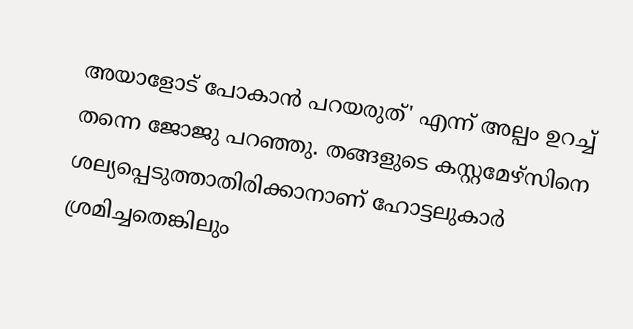അയാളോട് പോകാന്‍ പറയരുത്' എന്ന് അല്പം ഉറച്ച് തന്നെ ജോജു പറഞ്ഞു. തങ്ങളുടെ കസ്റ്റമേഴ്‌സിനെ ശല്യപ്പെടുത്താതിരിക്കാനാണ് ഹോട്ടലുകാര്‍ ശ്രമിച്ചതെങ്കിലും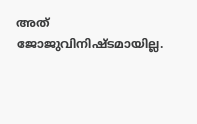അത് ജോജുവിനിഷ്ടമായില്ല.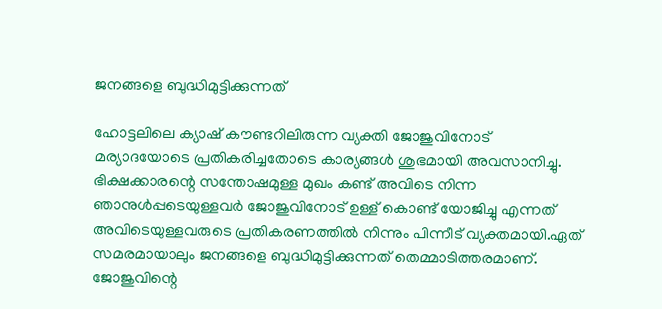ജനങ്ങളെ ബുദ്ധിമുട്ടിക്കുന്നത്

ഹോട്ടലിലെ ക്യാഷ് കൗണ്ടറിലിരുന്ന വ്യക്തി ജോജുവിനോട് മര്യാദയോടെ പ്രതികരിച്ചതോടെ കാര്യങ്ങള്‍ ശുഭമായി അവസാനിച്ചു. ഭിക്ഷക്കാരന്റെ സന്തോഷമുള്ള മുഖം കണ്ട് അവിടെ നിന്ന ഞാനുള്‍പ്പടെയുള്ളവര്‍ ജോജുവിനോട് ഉള്ള് കൊണ്ട് യോജിച്ചു എന്നത് അവിടെയുള്ളവരുടെ പ്രതികരണത്തില്‍ നിന്നും പിന്നീട് വ്യക്തമായി.ഏത് സമരമായാലും ജനങ്ങളെ ബുദ്ധിമുട്ടിക്കുന്നത് തെമ്മാടിത്തരമാണ്. ജോജുവിന്റെ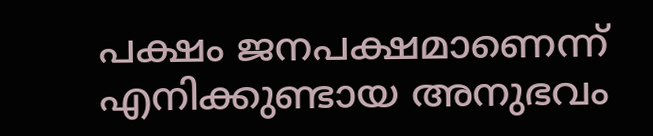പക്ഷം ജനപക്ഷമാണെന്ന് എനിക്കുണ്ടായ അനുഭവം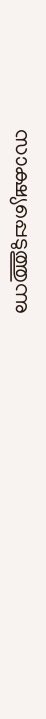സാക്ഷ്യപ്പെടുത്തുന്നു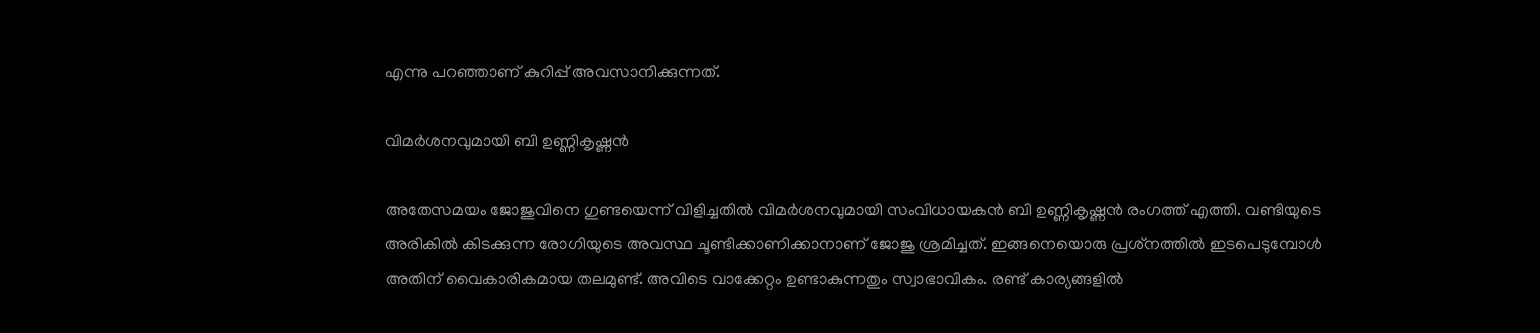എന്നു പറഞ്ഞാണ് കുറിപ്പ് അവസാനിക്കുന്നത്.

വിമര്‍ശനവുമായി ബി ഉണ്ണികൃഷ്ണന്‍

അതേസമയം ജോജുവിനെ ഗുണ്ടയെന്ന് വിളിച്ചതില്‍ വിമര്‍ശനവുമായി സംവിധായകന്‍ ബി ഉണ്ണികൃഷ്ണന്‍ രംഗത്ത് എത്തി. വണ്ടിയുടെ അരികില്‍ കിടക്കുന്ന രോഗിയുടെ അവസ്ഥ ചൂണ്ടിക്കാണിക്കാനാണ് ജോജു ശ്രമിച്ചത്. ഇങ്ങനെയൊരു പ്രശ്‌നത്തില്‍ ഇടപെടുമ്പോള്‍ അതിന് വൈകാരികമായ തലമുണ്ട്. അവിടെ വാക്കേറ്റം ഉണ്ടാകുന്നതും സ്വാഭാവികം. രണ്ട് കാര്യങ്ങളില്‍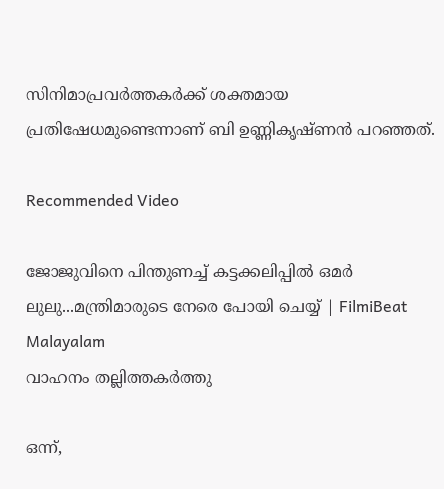സിനിമാപ്രവര്‍ത്തകര്‍ക്ക് ശക്തമായ പ്രതിഷേധമുണ്ടെന്നാണ് ബി ഉണ്ണികൃഷ്ണന്‍ പറഞ്ഞത്.

Recommended Video

ജോജുവിനെ പിന്തുണച്ച് കട്ടക്കലിപ്പിൽ ഒമർ ലുലു...മന്ത്രിമാരുടെ നേരെ പോയി ചെയ്യ് | FilmiBeat Malayalam
വാഹനം തല്ലിത്തകര്‍ത്തു

ഒന്ന്,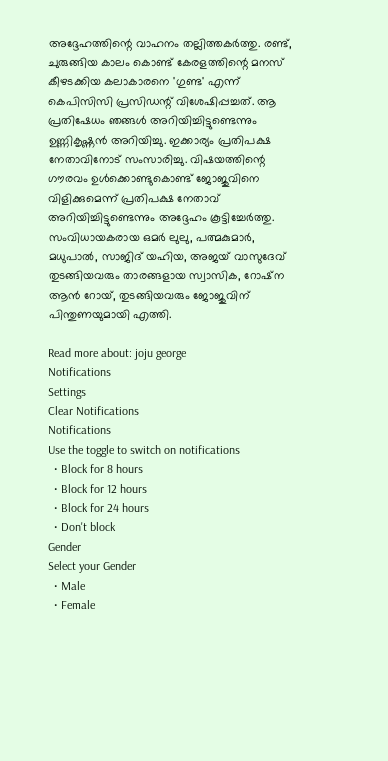അദ്ദേഹത്തിന്റെ വാഹനം തല്ലിത്തകര്‍ത്തു. രണ്ട്, ചുരുങ്ങിയ കാലം കൊണ്ട് കേരളത്തിന്റെ മനസ് കീഴടക്കിയ കലാകാരനെ 'ഗുണ്ട' എന്ന് കെപിസിസി പ്രസിഡന്റ് വിശേഷിപ്പച്ചത്. ആ പ്രതിഷേധം ഞങ്ങള്‍ അറിയിച്ചിട്ടുണ്ടെന്നും ഉണ്ണികൃഷ്ണന്‍ അറിയിച്ചു. ഇക്കാര്യം പ്രതിപക്ഷ നേതാവിനോട് സംസാരിച്ചു. വിഷയത്തിന്റെ ഗൗരവം ഉള്‍ക്കൊണ്ടുകൊണ്ട് ജോജുവിനെ വിളിക്കുമെന്ന് പ്രതിപക്ഷ നേതാവ് അറിയിച്ചിട്ടുണ്ടെന്നും അദ്ദേഹം കൂട്ടിച്ചേര്‍ത്തു. സംവിധായകരായ ഒമര്‍ ലുലു, പത്മകുമാര്‍, മധുപാല്‍, സാജിദ് യഹിയ, അജയ് വാസുദേവ് തുടങ്ങിയവരും താരങ്ങളായ സ്വാസിക, റോഷ്‌ന ആന്‍ റോയ്, തുടങ്ങിയവരും ജോജുവിന് പിന്തുണയുമായി എത്തി.

Read more about: joju george
Notifications
Settings
Clear Notifications
Notifications
Use the toggle to switch on notifications
  • Block for 8 hours
  • Block for 12 hours
  • Block for 24 hours
  • Don't block
Gender
Select your Gender
  • Male
  • Female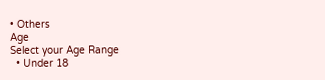• Others
Age
Select your Age Range
  • Under 18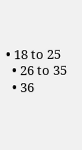• 18 to 25
  • 26 to 35
  • 36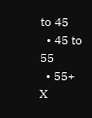to 45
  • 45 to 55
  • 55+
X